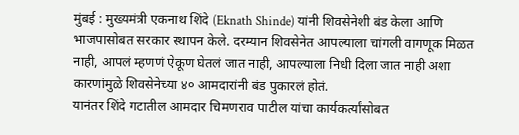मुंबई : मुख्यमंत्री एकनाथ शिंदे (Eknath Shinde) यांनी शिवसेनेशी बंड केला आणि भाजपासोबत सरकार स्थापन केले. दरम्यान शिवसेनेत आपल्याला चांगली वागणूक मिळत नाही, आपलं म्हणणं ऐकूण घेतलं जात नाही, आपल्याला निधी दिला जात नाही अशा कारणांमुळे शिवसेनेच्या ४० आमदारांनी बंड पुकारलं होतं.
यानंतर शिंदे गटातील आमदार चिमणराव पाटील यांचा कार्यकर्त्यांसोबत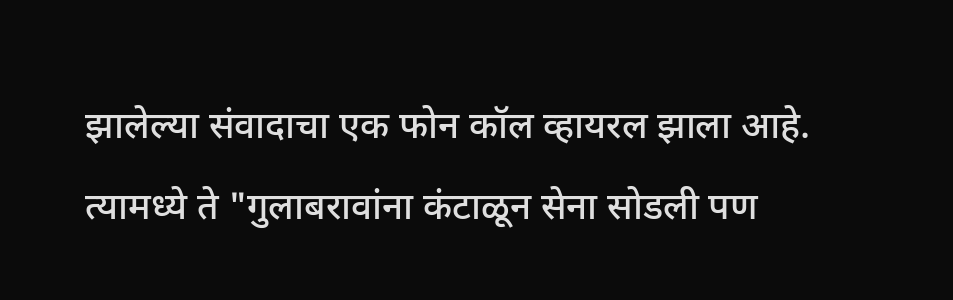झालेल्या संवादाचा एक फोन कॉल व्हायरल झाला आहे. त्यामध्ये ते "गुलाबरावांना कंटाळून सेना सोडली पण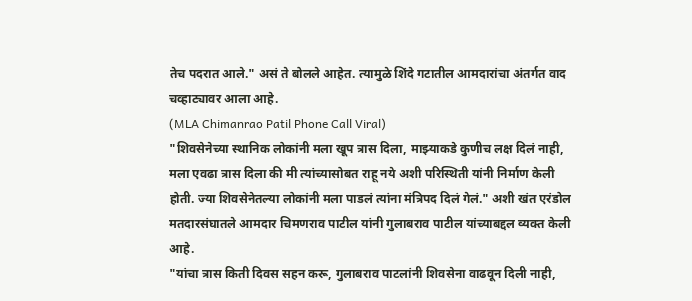तेच पदरात आले." असं ते बोलले आहेत. त्यामुळे शिंदे गटातील आमदारांचा अंतर्गत वाद चव्हाट्यावर आला आहे.
(MLA Chimanrao Patil Phone Call Viral)
"शिवसेनेच्या स्थानिक लोकांनी मला खूप त्रास दिला, माझ्याकडे कुणीच लक्ष दिलं नाही, मला एवढा त्रास दिला की मी त्यांच्यासोबत राहू नये अशी परिस्थिती यांनी निर्माण केली होती. ज्या शिवसेनेतल्या लोकांनी मला पाडलं त्यांना मंत्रिपद दिलं गेलं." अशी खंत एरंडोल मतदारसंघातले आमदार चिमणराव पाटील यांनी गुलाबराव पाटील यांच्याबद्दल व्यक्त केली आहे.
"यांचा त्रास किती दिवस सहन करू, गुलाबराव पाटलांनी शिवसेना वाढवून दिली नाही,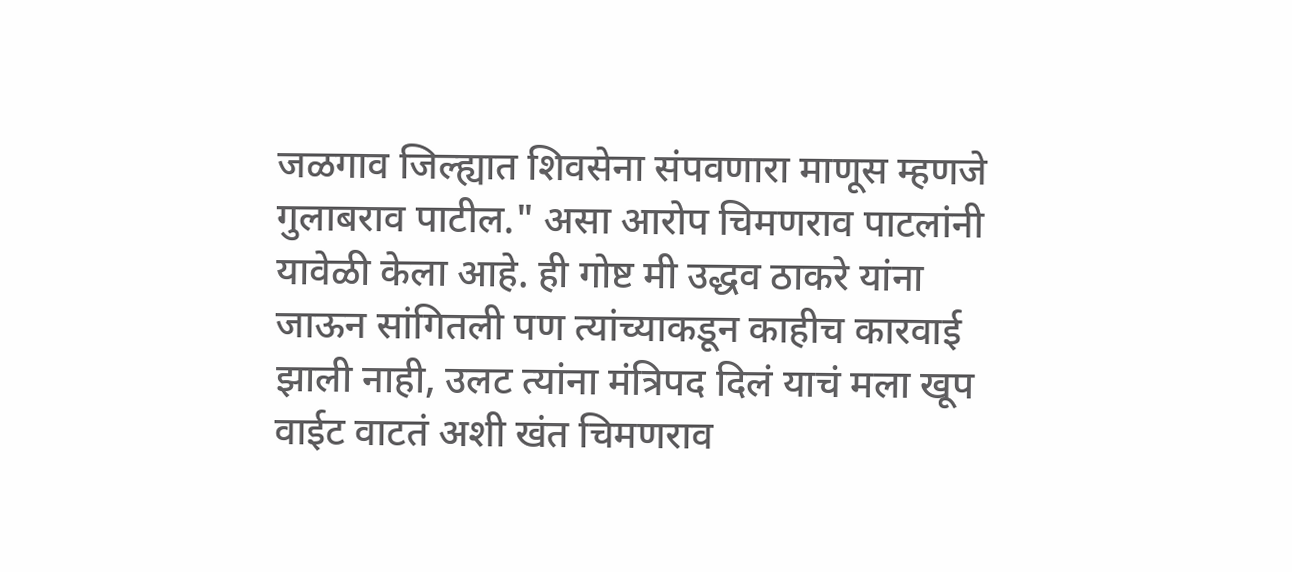जळगाव जिल्ह्यात शिवसेना संपवणारा माणूस म्हणजे गुलाबराव पाटील." असा आरोप चिमणराव पाटलांनी यावेळी केला आहे. ही गोष्ट मी उद्धव ठाकरे यांना जाऊन सांगितली पण त्यांच्याकडून काहीच कारवाई झाली नाही, उलट त्यांना मंत्रिपद दिलं याचं मला खूप वाईट वाटतं अशी खंत चिमणराव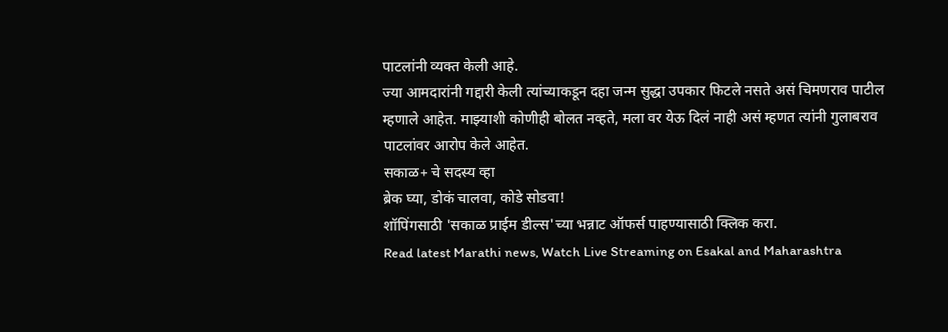पाटलांनी व्यक्त केली आहे.
ज्या आमदारांनी गद्दारी केली त्यांच्याकडून दहा जन्म सुद्धा उपकार फिटले नसते असं चिमणराव पाटील म्हणाले आहेत. माझ्याशी कोणीही बोलत नव्हते, मला वर येऊ दिलं नाही असं म्हणत त्यांनी गुलाबराव पाटलांवर आरोप केले आहेत.
सकाळ+ चे सदस्य व्हा
ब्रेक घ्या, डोकं चालवा, कोडे सोडवा!
शॉपिंगसाठी 'सकाळ प्राईम डील्स'च्या भन्नाट ऑफर्स पाहण्यासाठी क्लिक करा.
Read latest Marathi news, Watch Live Streaming on Esakal and Maharashtra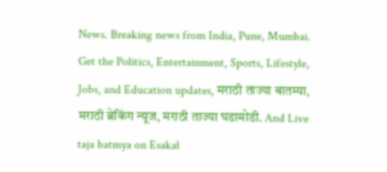News. Breaking news from India, Pune, Mumbai. Get the Politics, Entertainment, Sports, Lifestyle, Jobs, and Education updates, मराठी ताज्या बातम्या, मराठी ब्रेकिंग न्यूज, मराठी ताज्या घडामोडी. And Live taja batmya on Esakal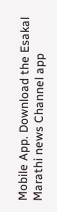Mobile App. Download the Esakal Marathi news Channel app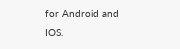for Android and IOS.